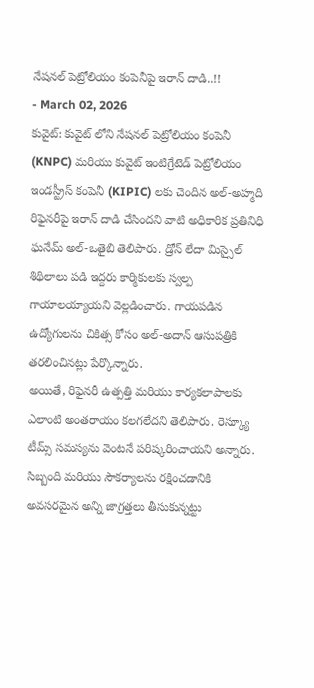నేషనల్ పెట్రోలియం కంపెనీపై ఇరాన్ దాడి..!!
- March 02, 2026
కువైట్: కువైట్ లోని నేషనల్ పెట్రోలియం కంపెనీ (KNPC) మరియు కువైట్ ఇంటిగ్రేటెడ్ పెట్రోలియం ఇండస్ట్రీస్ కంపెనీ (KIPIC) లకు చెందిన అల్-అహ్మది రిఫైనరీపై ఇరాన్ దాడి చేసిందని వాటి అధికారిక ప్రతినిధి ఘనేమ్ అల్-ఒతైబి తెలిపారు. డ్రోన్ లేదా మిస్సైల్ శిథిలాలు పడి ఇద్దరు కార్మికులకు స్వల్ప గాయాలయ్యాయని వెల్లడించారు. గాయపడిన ఉద్యోగులను చికిత్స కోసం అల్-అదాన్ ఆసుపత్రికి తరలించినట్లు పేర్కొన్నారు.
అయితే, రిఫైనరీ ఉత్పత్తి మరియు కార్యకలాపాలకు ఎలాంటి అంతరాయం కలగలేదని తెలిపారు. రెస్క్యూ టీమ్స్ సమస్యను వెంటనే పరిష్కరించాయని అన్నారు. సిబ్బంది మరియు సౌకర్యాలను రక్షించడానికి అవసరమైన అన్ని జాగ్రత్తలు తీసుకున్నట్టు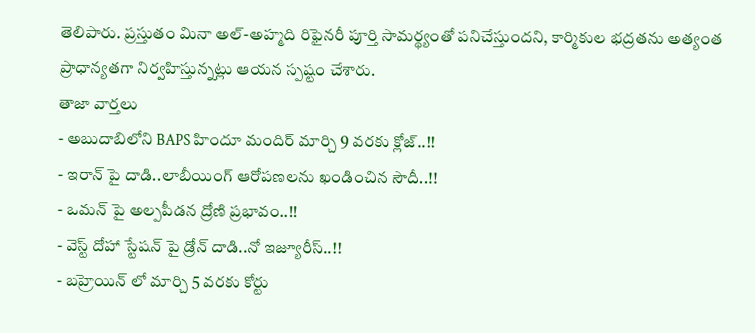తెలిపారు. ప్రస్తుతం మినా అల్-అహ్మది రిఫైనరీ పూర్తి సామర్థ్యంతో పనిచేస్తుందని, కార్మికుల భద్రతను అత్యంత ప్రాధాన్యతగా నిర్వహిస్తున్నట్లు ఆయన స్పష్టం చేశారు.
తాజా వార్తలు
- అబుదాబిలోని BAPS హిందూ మందిర్ మార్చి 9 వరకు క్లోజ్..!!
- ఇరాన్ పై దాడి..లాబీయింగ్ ఆరోపణలను ఖండించిన సౌదీ..!!
- ఒమన్ పై అల్పపీడన ద్రోణి ప్రభావం..!!
- వెస్ట్ దోహా స్టేషన్ పై డ్రోన్ దాడి..నో ఇజ్యూరీస్..!!
- బహ్రెయిన్ లో మార్చి 5 వరకు కోర్టు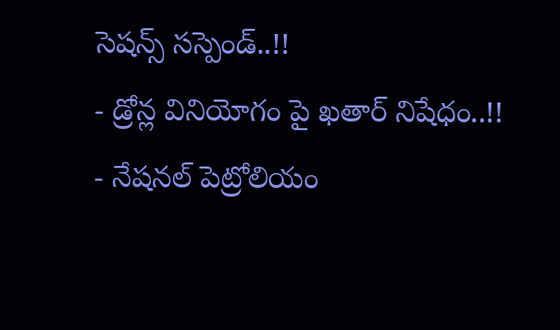సెషన్స్ సస్పెండ్..!!
- డ్రోన్ల వినియోగం పై ఖతార్ నిషేధం..!!
- నేషనల్ పెట్రోలియం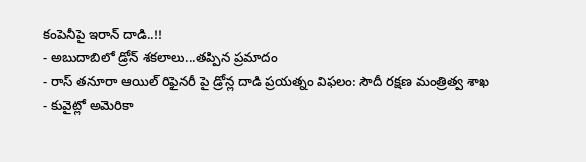కంపెనీపై ఇరాన్ దాడి..!!
- అబుదాబిలో డ్రోన్ శకలాలు...తప్పిన ప్రమాదం
- రాస్ తనూరా ఆయిల్ రిఫైనరీ పై డ్రోన్ల దాడి ప్రయత్నం విఫలం: సౌదీ రక్షణ మంత్రిత్వ శాఖ
- కువైట్లో అమెరికా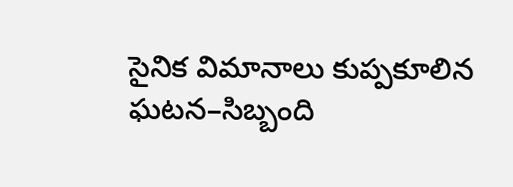సైనిక విమానాలు కుప్పకూలిన ఘటన–సిబ్బంది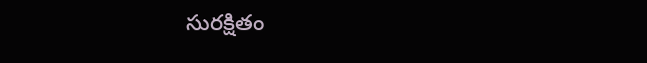సురక్షితం